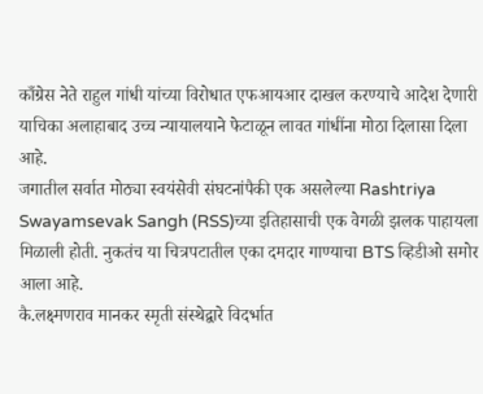काँग्रेस नेते राहुल गांधी यांच्या विरोधात एफआयआर दाखल करण्याचे आदेश देणारी याचिका अलाहाबाद उच्च न्यायालयाने फेटाळून लावत गांधींना मोठा दिलासा दिला आहे.
जगातील सर्वात मोठ्या स्वयंसेवी संघटनांपैकी एक असलेल्या Rashtriya Swayamsevak Sangh (RSS)च्या इतिहासाची एक वेगळी झलक पाहायला मिळाली होती. नुकतंच या चित्रपटातील एका दमदार गाण्याचा BTS व्हिडीओ समोर आला आहे.
कै.लक्ष्मणराव मानकर स्मृती संस्थेद्वारे विदर्भात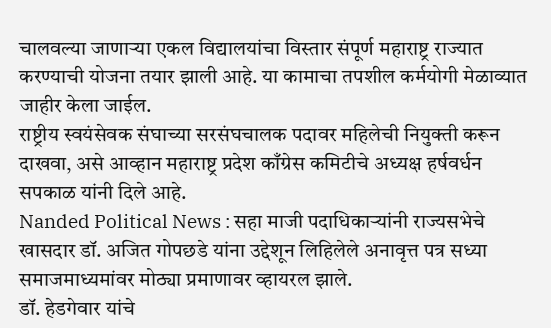चालवल्या जाणाऱ्या एकल विद्यालयांचा विस्तार संपूर्ण महाराष्ट्र राज्यात करण्याची योजना तयार झाली आहे. या कामाचा तपशील कर्मयोगी मेळाव्यात जाहीर केला जाईल.
राष्ट्रीय स्वयंसेवक संघाच्या सरसंघचालक पदावर महिलेची नियुक्ती करून दाखवा, असे आव्हान महाराष्ट्र प्रदेश काँग्रेस कमिटीचे अध्यक्ष हर्षवर्धन सपकाळ यांनी दिले आहे.
Nanded Political News : सहा माजी पदाधिकाऱ्यांनी राज्यसभेचे खासदार डॉ. अजित गोपछडे यांना उद्देशून लिहिलेले अनावृत्त पत्र सध्या समाजमाध्यमांवर मोठ्या प्रमाणावर व्हायरल झाले.
डॉ. हेडगेवार यांचे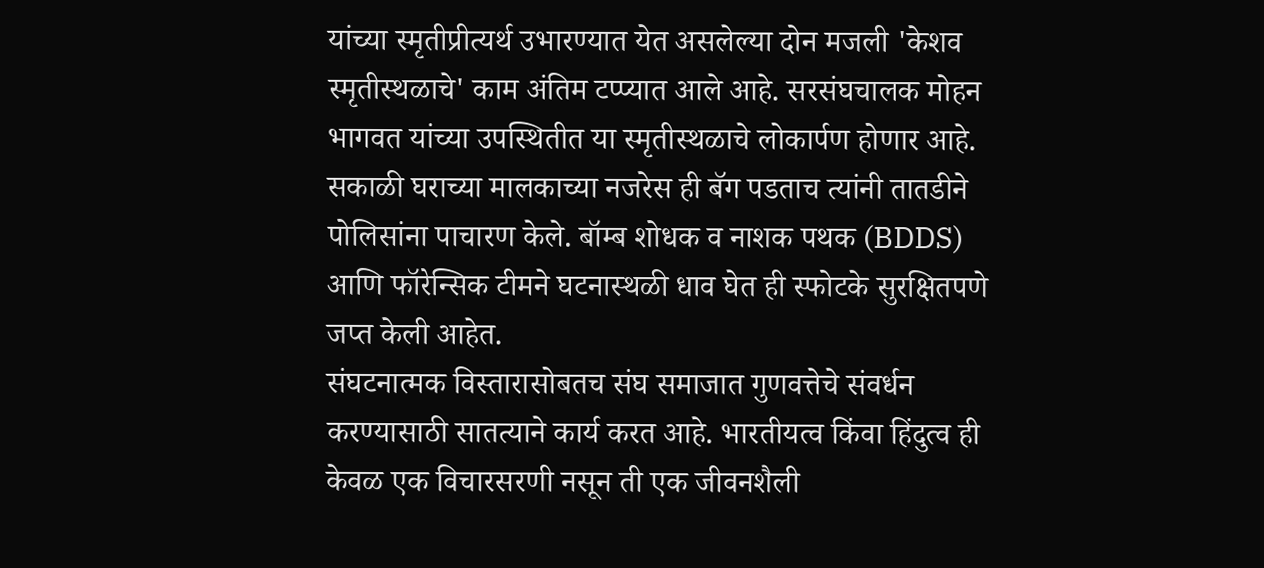यांच्या स्मृतीप्रीत्यर्थ उभारण्यात येत असलेल्या दोन मजली 'केशव स्मृतीस्थळाचे' काम अंतिम टप्प्यात आले आहे. सरसंघचालक मोहन भागवत यांच्या उपस्थितीत या स्मृतीस्थळाचे लोकार्पण होणार आहे.
सकाळी घराच्या मालकाच्या नजरेस ही बॅग पडताच त्यांनी तातडीने पोलिसांना पाचारण केले. बॉम्ब शोधक व नाशक पथक (BDDS) आणि फॉरेन्सिक टीमने घटनास्थळी धाव घेत ही स्फोटके सुरक्षितपणे जप्त केली आहेत.
संघटनात्मक विस्तारासोबतच संघ समाजात गुणवत्तेचे संवर्धन करण्यासाठी सातत्याने कार्य करत आहे. भारतीयत्व किंवा हिंदुत्व ही केवळ एक विचारसरणी नसून ती एक जीवनशैली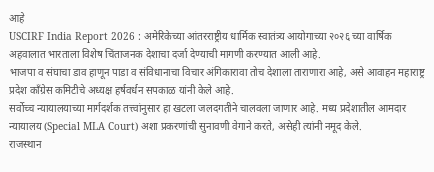आहे
USCIRF India Report 2026 : अमेरिकेच्या आंतरराष्ट्रीय धार्मिक स्वातंत्र्य आयोगाच्या २०२६ च्या वार्षिक अहवालात भारताला विशेष चिंताजनक देशाचा दर्जा देण्याची मागणी करण्यात आली आहे.
भाजपा व संघाचा डाव हाणून पाडा व संविधानाचा विचार अंगिकारावा तोच देशाला ताराणारा आहे, असे आवाहन महाराष्ट्र प्रदेश काँग्रेस कमिटीचे अध्यक्ष हर्षवर्धन सपकाळ यांनी केले आहे.
सर्वोच्च न्यायालयाच्या मार्गदर्शक तत्त्वांनुसार हा खटला जलदगतीने चालवला जाणार आहे. मध्य प्रदेशातील आमदार न्यायालय (Special MLA Court) अशा प्रकरणांची सुनावणी वेगाने करते, असेही त्यांनी नमूद केले.
राजस्थान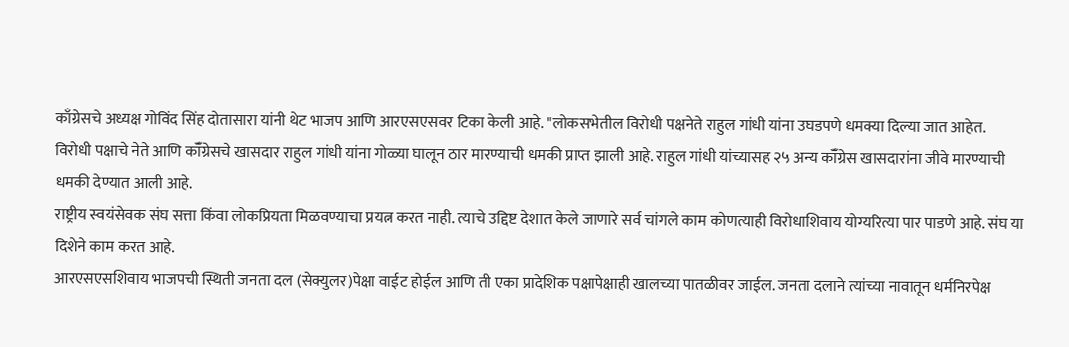काँग्रेसचे अध्यक्ष गोविंद सिंह दोतासारा यांनी थेट भाजप आणि आरएसएसवर टिका केली आहे. "लोकसभेतील विरोधी पक्षनेते राहुल गांधी यांना उघडपणे धमक्या दिल्या जात आहेत.
विरोधी पक्षाचे नेते आणि कॉँग्रेसचे खासदार राहुल गांधी यांना गोळ्या घालून ठार मारण्याची धमकी प्राप्त झाली आहे. राहुल गांधी यांच्यासह २५ अन्य कॉँग्रेस खासदारांना जीवे मारण्याची धमकी देण्यात आली आहे.
राष्ट्रीय स्वयंसेवक संघ सत्ता किंवा लोकप्रियता मिळवण्याचा प्रयत्न करत नाही. त्याचे उद्दिष्ट देशात केले जाणारे सर्व चांगले काम कोणत्याही विरोधाशिवाय योग्यरित्या पार पाडणे आहे. संघ या दिशेने काम करत आहे.
आरएसएसशिवाय भाजपची स्थिती जनता दल (सेक्युलर)पेक्षा वाईट होईल आणि ती एका प्रादेशिक पक्षापेक्षाही खालच्या पातळीवर जाईल. जनता दलाने त्यांच्या नावातून धर्मनिरपेक्ष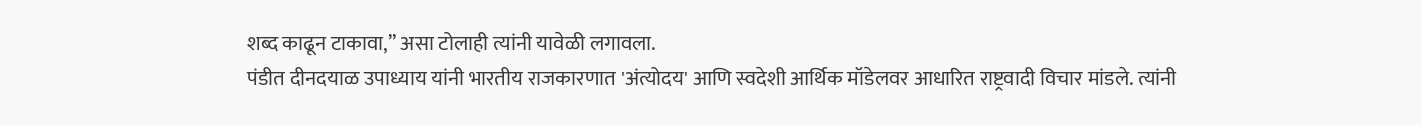शब्द काढून टाकावा,” असा टोलाही त्यांनी यावेळी लगावला.
पंडीत दीनदयाळ उपाध्याय यांनी भारतीय राजकारणात 'अंत्योदय' आणि स्वदेशी आर्थिक मॉडेलवर आधारित राष्ट्रवादी विचार मांडले. त्यांनी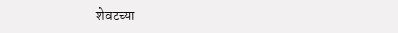शेवटच्या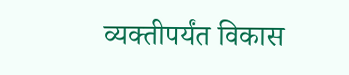व्यक्तीपर्यंत विकास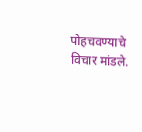पोहचवण्याचे विचार मांडले.